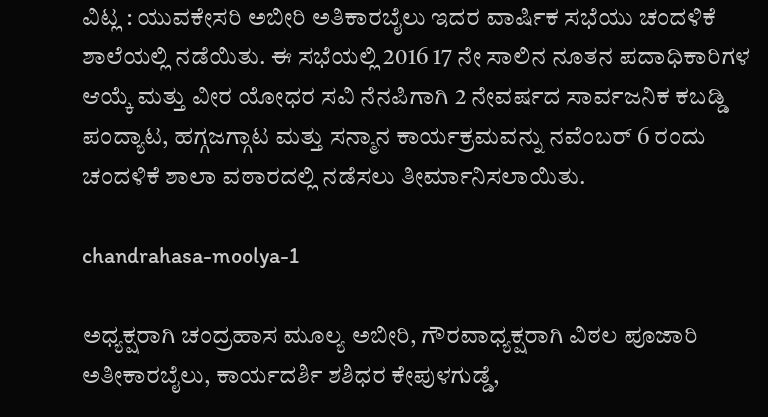ವಿಟ್ಲ : ಯುವಕೇಸರಿ ಅಬೀರಿ ಅತಿಕಾರಬೈಲು ಇದರ ವಾರ್ಷಿಕ ಸಭೆಯು ಚಂದಳಿಕೆ ಶಾಲೆಯಲ್ಲಿ ನಡೆಯಿತು. ಈ ಸಭೆಯಲ್ಲಿ 2016 17 ನೇ ಸಾಲಿನ ನೂತನ ಪದಾಧಿಕಾರಿಗಳ ಆಯ್ಕೆ ಮತ್ತು ವೀರ ಯೋಧರ ಸವಿ ನೆನಪಿಗಾಗಿ 2 ನೇವರ್ಷದ ಸಾರ್ವಜನಿಕ ಕಬಡ್ಡಿ ಪಂದ್ಯಾಟ, ಹಗ್ಗಜಗ್ಗಾಟ ಮತ್ತು ಸನ್ಮಾನ ಕಾರ್ಯಕ್ರಮವನ್ನು ನವೆಂಬರ್ 6 ರಂದು ಚಂದಳಿಕೆ ಶಾಲಾ ವಠಾರದಲ್ಲಿ ನಡೆಸಲು ತೀರ್ಮಾನಿಸಲಾಯಿತು.

chandrahasa-moolya-1

ಅಧ್ಯಕ್ಷರಾಗಿ ಚಂದ್ರಹಾಸ ಮೂಲ್ಯ ಅಬೀರಿ, ಗೌರವಾಧ್ಯಕ್ಷರಾಗಿ ವಿಠಲ ಪೂಜಾರಿ ಅತೀಕಾರಬೈಲು, ಕಾರ್ಯದರ್ಶಿ ಶಶಿಧರ ಕೇಪುಳಗುಡ್ಡೆ,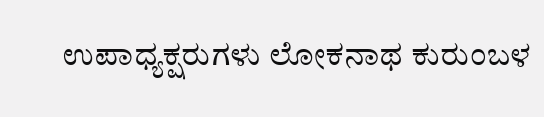ಉಪಾಧ್ಯಕ್ಷರುಗಳು ಲೋಕನಾಥ ಕುರುಂಬಳ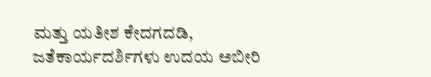ಮತ್ತು ಯತೀಶ ಕೇದಗದಡಿ, ಜತೆಕಾರ್ಯದರ್ಶಿಗಳು ಉದಯ ಅಬೀರಿ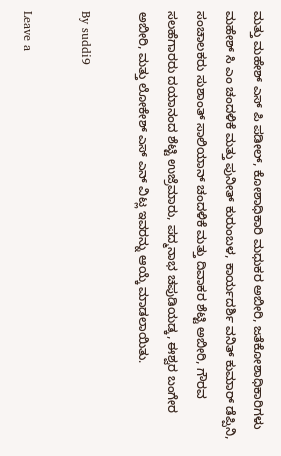ಮತ್ತು ಮಹೇಶ್ ಎಸ್ ಪಿ ಪಡೀಲ್, ಕೋಶಾಧಿಕಾರಿ ಮಧುಕರ ಅಬೀರಿ, ಜತೆಕೋಶಾಧಿಕಾರಿಗಳು ಮಹೇಶ್ ಸಿ ಎಂ ಚಂದಳಿಕೆ ಮತ್ತು ಪುನೀತ್ ಕುರುಂಬಳ, ಕಾರ್ಯದರ್ಶಿ ವನಿತ್ ಕುಮಾರ್ ಡೆಪ್ಪಿನಿ, ಸಂಚಾಲಕರು ಸುಶಾಂತ್ ಸಾಲಿಯಾನ್ ಚಂದಳಿಕೆ ಮತ್ತು ದಿವಾಕರ ಶೆಟ್ಟಿ ಅಬೀರಿ, ಗೌರವ ಸಲಹೆಗಾರರು ದಯಾನಂದ ಶೆಟ್ಟಿ ಉಜ್ರೆಮಾರು, ಪದ್ಮನಾಭ ಚಪುಡಿಯಡ್ಕ, ಈಶ್ವರ ಬಂಗೇರ ಅಬೀರಿ, ಮತ್ತು ಲೋಕೇಶ್ ಎಸ್ ಎನ್ ವಿಟ್ಲ ಇವರನ್ನು ಆಯ್ಕೆ ಮಾಡಲಾಯಿತು.

By suddi9

Leave a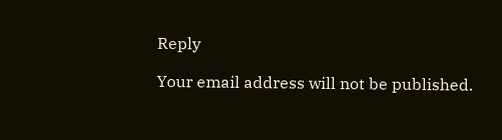Reply

Your email address will not be published.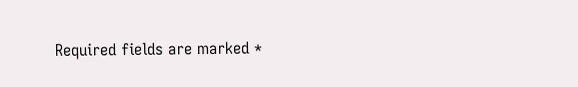Required fields are marked *